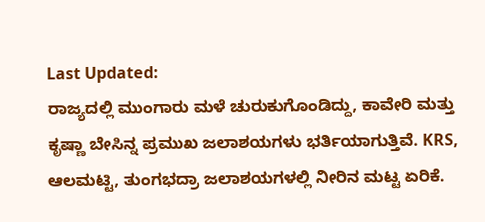Last Updated:
ರಾಜ್ಯದಲ್ಲಿ ಮುಂಗಾರು ಮಳೆ ಚುರುಕುಗೊಂಡಿದ್ದು, ಕಾವೇರಿ ಮತ್ತು ಕೃಷ್ಣಾ ಬೇಸಿನ್ನ ಪ್ರಮುಖ ಜಲಾಶಯಗಳು ಭರ್ತಿಯಾಗುತ್ತಿವೆ. KRS, ಆಲಮಟ್ಟಿ, ತುಂಗಭದ್ರಾ ಜಲಾಶಯಗಳಲ್ಲಿ ನೀರಿನ ಮಟ್ಟ ಏರಿಕೆ.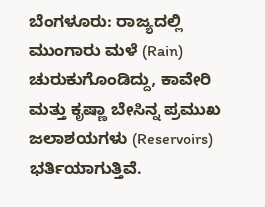ಬೆಂಗಳೂರು: ರಾಜ್ಯದಲ್ಲಿ ಮುಂಗಾರು ಮಳೆ (Rain) ಚುರುಕುಗೊಂಡಿದ್ದು, ಕಾವೇರಿ ಮತ್ತು ಕೃಷ್ಣಾ ಬೇಸಿನ್ನ ಪ್ರಮುಖ ಜಲಾಶಯಗಳು (Reservoirs) ಭರ್ತಿಯಾಗುತ್ತಿವೆ.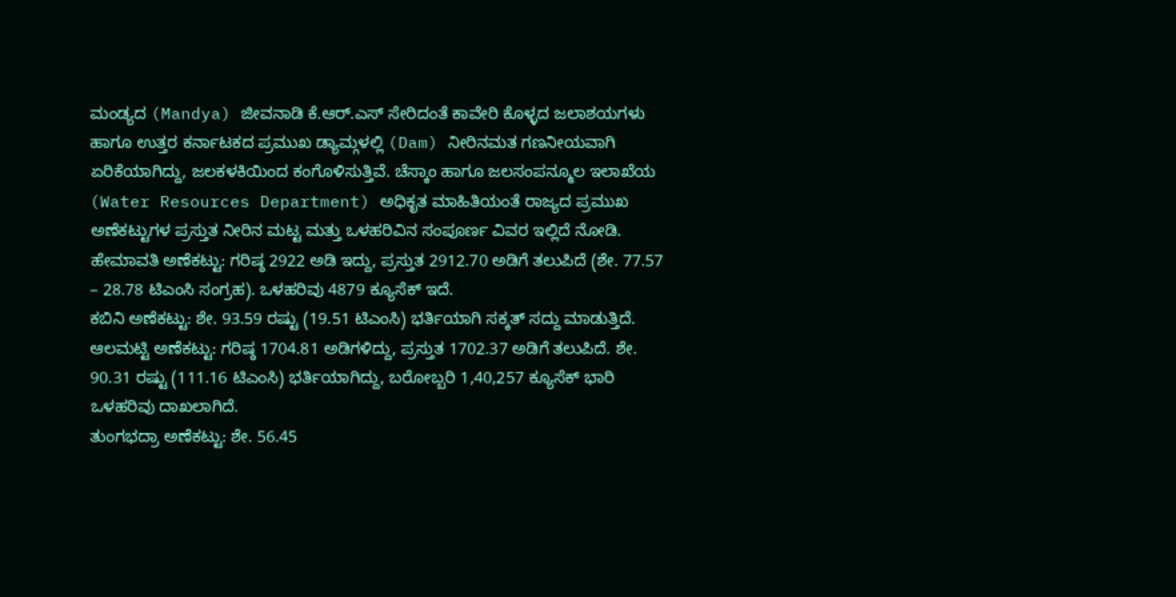ಮಂಡ್ಯದ (Mandya) ಜೀವನಾಡಿ ಕೆ.ಆರ್.ಎಸ್ ಸೇರಿದಂತೆ ಕಾವೇರಿ ಕೊಳ್ಳದ ಜಲಾಶಯಗಳು ಹಾಗೂ ಉತ್ತರ ಕರ್ನಾಟಕದ ಪ್ರಮುಖ ಡ್ಯಾಮ್ಗಳಲ್ಲಿ (Dam) ನೀರಿನಮತ ಗಣನೀಯವಾಗಿ ಏರಿಕೆಯಾಗಿದ್ದು, ಜಲಕಳಕಿಯಿಂದ ಕಂಗೊಳಿಸುತ್ತಿವೆ. ಚೆಸ್ಕಾಂ ಹಾಗೂ ಜಲಸಂಪನ್ಮೂಲ ಇಲಾಖೆಯ (Water Resources Department) ಅಧಿಕೃತ ಮಾಹಿತಿಯಂತೆ ರಾಜ್ಯದ ಪ್ರಮುಖ ಅಣೆಕಟ್ಟುಗಳ ಪ್ರಸ್ತುತ ನೀರಿನ ಮಟ್ಟ ಮತ್ತು ಒಳಹರಿವಿನ ಸಂಪೂರ್ಣ ವಿವರ ಇಲ್ಲಿದೆ ನೋಡಿ.
ಹೇಮಾವತಿ ಅಣೆಕಟ್ಟು: ಗರಿಷ್ಠ 2922 ಅಡಿ ಇದ್ದು, ಪ್ರಸ್ತುತ 2912.70 ಅಡಿಗೆ ತಲುಪಿದೆ (ಶೇ. 77.57 – 28.78 ಟಿಎಂಸಿ ಸಂಗ್ರಹ). ಒಳಹರಿವು 4879 ಕ್ಯೂಸೆಕ್ ಇದೆ.
ಕಬಿನಿ ಅಣೆಕಟ್ಟು: ಶೇ. 93.59 ರಷ್ಟು (19.51 ಟಿಎಂಸಿ) ಭರ್ತಿಯಾಗಿ ಸಕ್ಕತ್ ಸದ್ದು ಮಾಡುತ್ತಿದೆ.
ಆಲಮಟ್ಟಿ ಅಣೆಕಟ್ಟು: ಗರಿಷ್ಠ 1704.81 ಅಡಿಗಳಿದ್ದು, ಪ್ರಸ್ತುತ 1702.37 ಅಡಿಗೆ ತಲುಪಿದೆ. ಶೇ. 90.31 ರಷ್ಟು (111.16 ಟಿಎಂಸಿ) ಭರ್ತಿಯಾಗಿದ್ದು, ಬರೋಬ್ಬರಿ 1,40,257 ಕ್ಯೂಸೆಕ್ ಭಾರಿ ಒಳಹರಿವು ದಾಖಲಾಗಿದೆ.
ತುಂಗಭದ್ರಾ ಅಣೆಕಟ್ಟು: ಶೇ. 56.45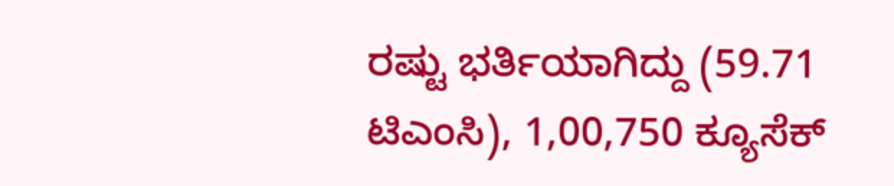ರಷ್ಟು ಭರ್ತಿಯಾಗಿದ್ದು (59.71 ಟಿಎಂಸಿ), 1,00,750 ಕ್ಯೂಸೆಕ್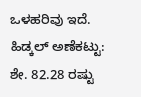ಒಳಹರಿವು ಇದೆ.
ಹಿಡ್ಕಲ್ ಅಣೆಕಟ್ಟು: ಶೇ. 82.28 ರಷ್ಟು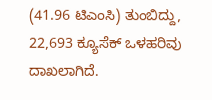(41.96 ಟಿಎಂಸಿ) ತುಂಬಿದ್ದು, 22,693 ಕ್ಯೂಸೆಕ್ ಒಳಹರಿವು ದಾಖಲಾಗಿದೆ.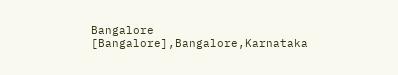Bangalore [Bangalore],Bangalore,Karnataka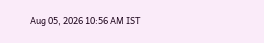Aug 05, 2026 10:56 AM IST